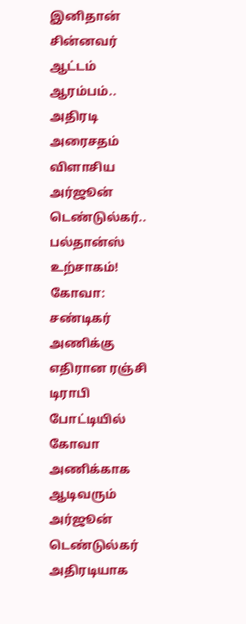இனிதான் சின்னவர் ஆட்டம் ஆரம்பம்.. அதிரடி அரைசதம் விளாசிய அர்ஜூன் டெண்டுல்கர்.. பல்தான்ஸ் உற்சாகம்!
கோவா: சண்டிகர் அணிக்கு எதிரான ரஞ்சி டிராபி போட்டியில் கோவா அணிக்காக ஆடிவரும் அர்ஜூன் டெண்டுல்கர் அதிரடியாக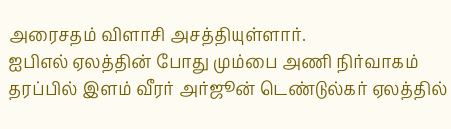அரைசதம் விளாசி அசத்தியுள்ளார்.
ஐபிஎல் ஏலத்தின் போது மும்பை அணி நிர்வாகம் தரப்பில் இளம் வீரர் அர்ஜூன் டெண்டுல்கர் ஏலத்தில்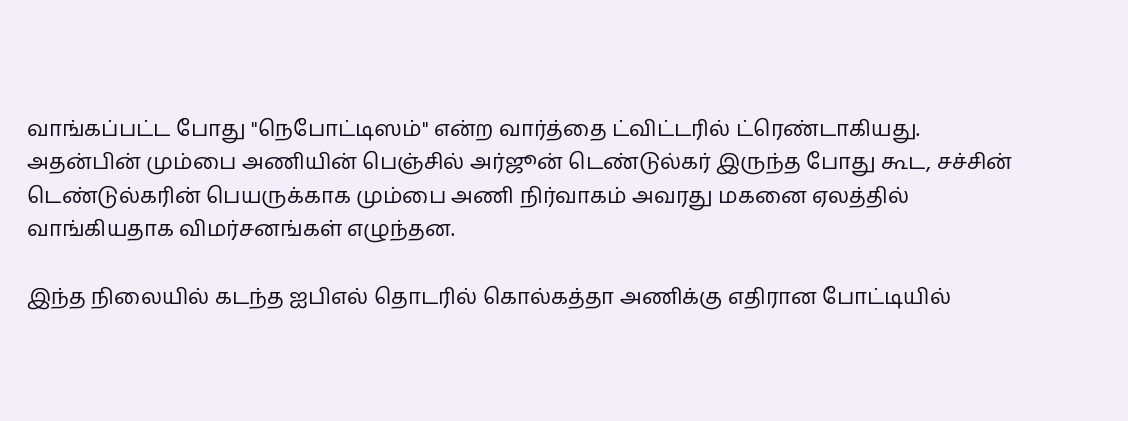வாங்கப்பட்ட போது "நெபோட்டிஸம்" என்ற வார்த்தை ட்விட்டரில் ட்ரெண்டாகியது. அதன்பின் மும்பை அணியின் பெஞ்சில் அர்ஜூன் டெண்டுல்கர் இருந்த போது கூட, சச்சின் டெண்டுல்கரின் பெயருக்காக மும்பை அணி நிர்வாகம் அவரது மகனை ஏலத்தில் வாங்கியதாக விமர்சனங்கள் எழுந்தன.

இந்த நிலையில் கடந்த ஐபிஎல் தொடரில் கொல்கத்தா அணிக்கு எதிரான போட்டியில்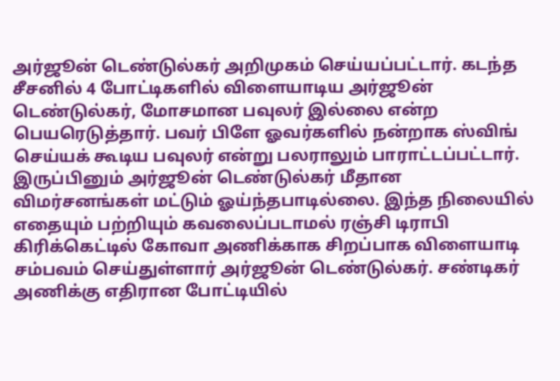அர்ஜூன் டெண்டுல்கர் அறிமுகம் செய்யப்பட்டார். கடந்த சீசனில் 4 போட்டிகளில் விளையாடிய அர்ஜூன் டெண்டுல்கர், மோசமான பவுலர் இல்லை என்ற பெயரெடுத்தார். பவர் பிளே ஓவர்களில் நன்றாக ஸ்விங் செய்யக் கூடிய பவுலர் என்று பலராலும் பாராட்டப்பட்டார்.
இருப்பினும் அர்ஜூன் டெண்டுல்கர் மீதான விமர்சனங்கள் மட்டும் ஓய்ந்தபாடில்லை. இந்த நிலையில் எதையும் பற்றியும் கவலைப்படாமல் ரஞ்சி டிராபி கிரிக்கெட்டில் கோவா அணிக்காக சிறப்பாக விளையாடி சம்பவம் செய்துள்ளார் அர்ஜூன் டெண்டுல்கர். சண்டிகர் அணிக்கு எதிரான போட்டியில்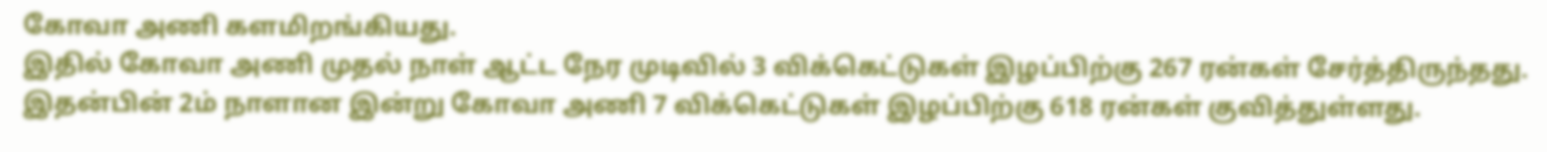கோவா அணி களமிறங்கியது.
இதில் கோவா அணி முதல் நாள் ஆட்ட நேர முடிவில் 3 விக்கெட்டுகள் இழப்பிற்கு 267 ரன்கள் சேர்த்திருந்தது. இதன்பின் 2ம் நாளான இன்று கோவா அணி 7 விக்கெட்டுகள் இழப்பிற்கு 618 ரன்கள் குவித்துள்ளது.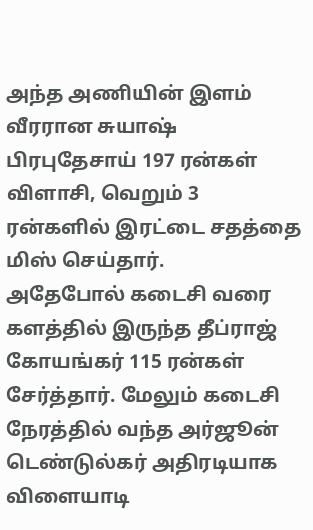அந்த அணியின் இளம் வீரரான சுயாஷ் பிரபுதேசாய் 197 ரன்கள் விளாசி, வெறும் 3 ரன்களில் இரட்டை சதத்தை மிஸ் செய்தார்.
அதேபோல் கடைசி வரை களத்தில் இருந்த தீப்ராஜ் கோயங்கர் 115 ரன்கள் சேர்த்தார். மேலும் கடைசி நேரத்தில் வந்த அர்ஜூன் டெண்டுல்கர் அதிரடியாக விளையாடி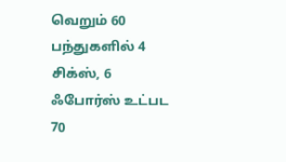வெறும் 60 பந்துகளில் 4 சிக்ஸ், 6 ஃபோர்ஸ் உட்பட 70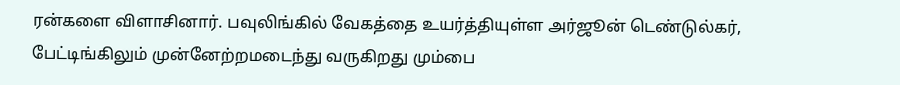ரன்களை விளாசினார். பவுலிங்கில் வேகத்தை உயர்த்தியுள்ள அர்ஜூன் டெண்டுல்கர், பேட்டிங்கிலும் முன்னேற்றமடைந்து வருகிறது மும்பை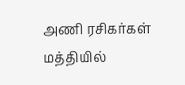அணி ரசிகர்கள் மத்தியில்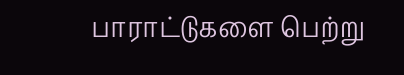பாராட்டுகளை பெற்று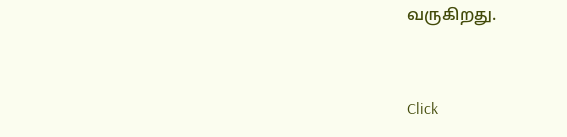வருகிறது.


Click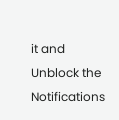it and Unblock the Notifications